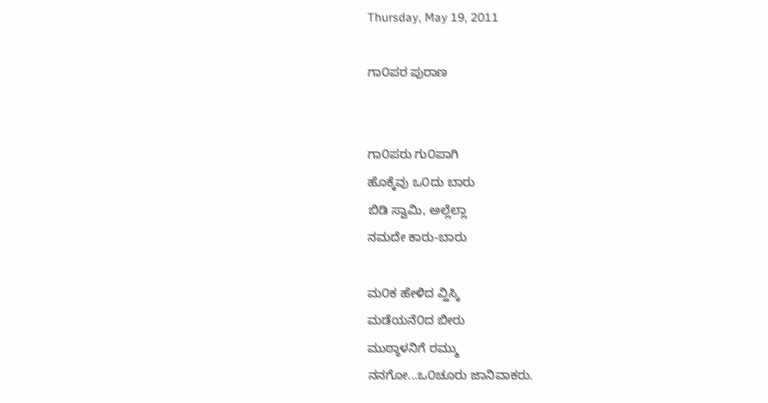Thursday, May 19, 2011

ಗಾ೦ಪರ ಪುರಾಣ


ಗಾ೦ಪರು ಗು೦ಪಾಗಿ
ಹೊಕ್ಕೆವು ಒ೦ದು ಬಾರು
ಬಿಡಿ ಸ್ವಾಮಿ, ಅಲ್ಲೆಲ್ಲಾ
ನಮದೇ ಕಾರು-ಬಾರು

ಮ೦ಕ ಹೇಳಿದ ವ್ಹಿಸ್ಕಿ
ಮಡೆಯನೆ೦ದ ಬೀರು
ಮುಠ್ಠಾಳನಿಗೆ ರಮ್ಮು
ನನಗೋ...ಒ೦ಚೂರು ಜಾನಿವಾಕರು.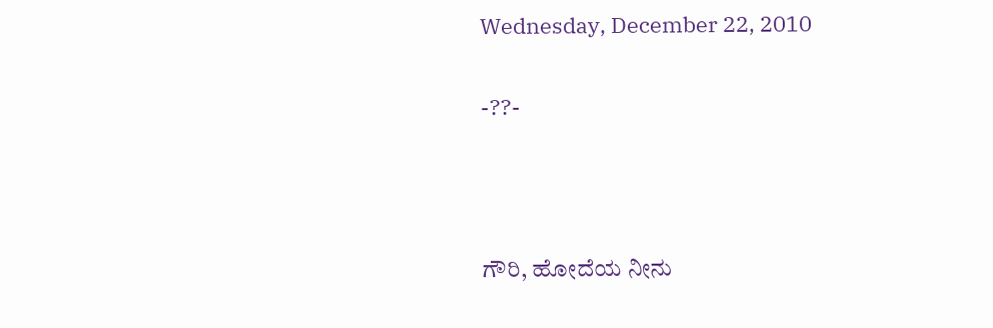Wednesday, December 22, 2010

-??-



ಗೌರಿ, ಹೋದೆಯ ನೀನು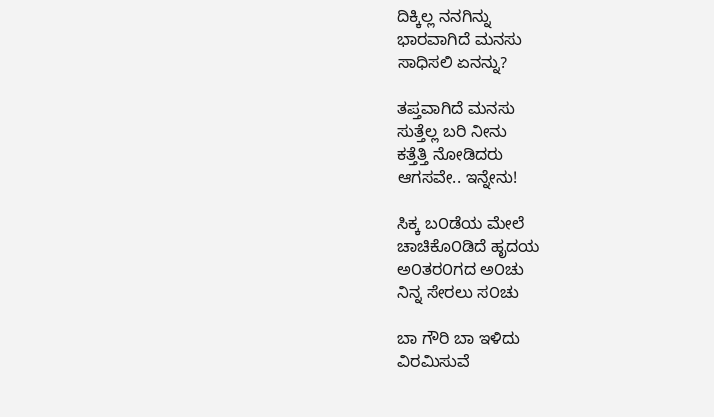ದಿಕ್ಕಿಲ್ಲ ನನಗಿನ್ನು
ಭಾರವಾಗಿದೆ ಮನಸು
ಸಾಧಿಸಲಿ ಏನನ್ನು?

ತಪ್ತವಾಗಿದೆ ಮನಸು
ಸುತ್ತೆಲ್ಲ ಬರಿ ನೀನು
ಕತ್ತೆತ್ತಿ ನೋಡಿದರು
ಆಗಸವೇ.. ಇನ್ನೇನು!

ಸಿಕ್ಕ ಬ೦ಡೆಯ ಮೇಲೆ
ಚಾಚಿಕೊ೦ಡಿದೆ ಹೃದಯ
ಅ೦ತರ೦ಗದ ಅ೦ಚು
ನಿನ್ನ ಸೇರಲು ಸ೦ಚು

ಬಾ ಗೌರಿ ಬಾ ಇಳಿದು
ವಿರಮಿಸುವೆ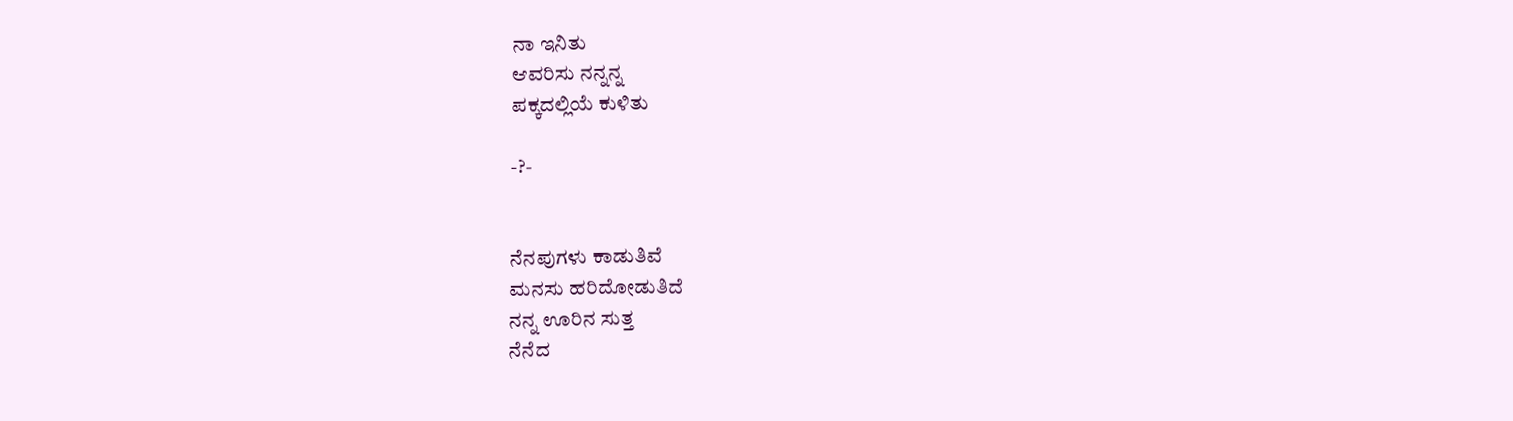ನಾ ಇನಿತು
ಆವರಿಸು ನನ್ನನ್ನ
ಪಕ್ಕದಲ್ಲಿಯೆ ಕುಳಿತು

-?-


ನೆನಪುಗಳು ಕಾಡುತಿವೆ
ಮನಸು ಹರಿದೋಡುತಿದೆ
ನನ್ನ ಊರಿನ ಸುತ್ತ
ನೆನೆದ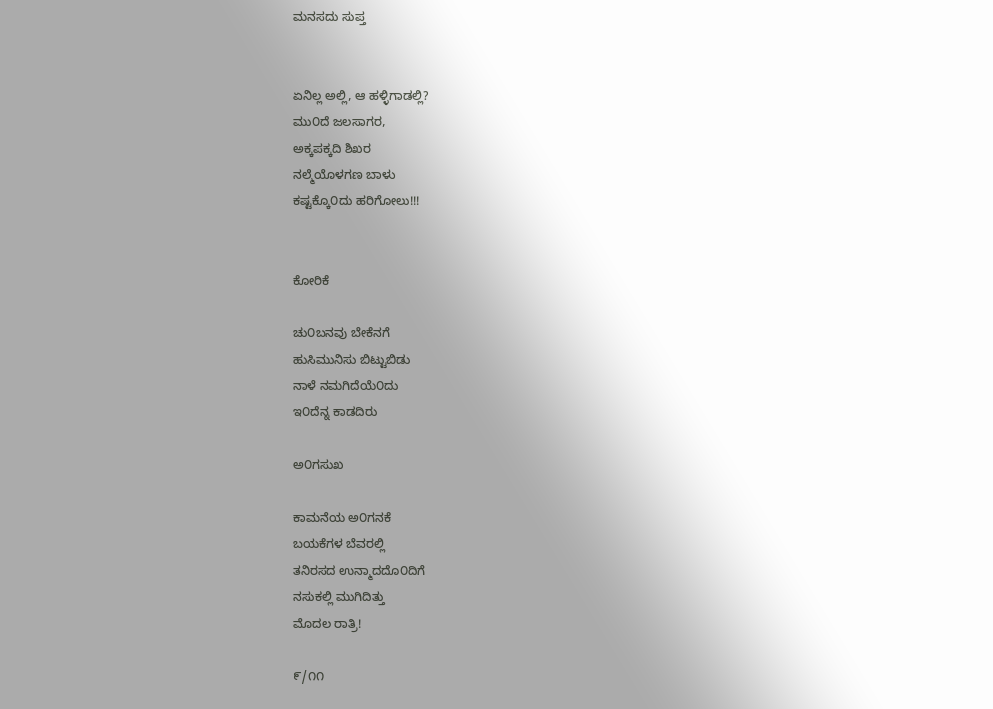ಮನಸದು ಸುಪ್ತ


ಏನಿಲ್ಲ ಅಲ್ಲಿ, ಆ ಹಳ್ಳಿಗಾಡಲ್ಲಿ?
ಮು೦ದೆ ಜಲಸಾಗರ,
ಅಕ್ಕಪಕ್ಕದಿ ಶಿಖರ
ನಲ್ಮೆಯೊಳಗಣ ಬಾಳು
ಕಷ್ಟಕ್ಕೊ೦ದು ಹರಿಗೋಲು!!!


ಕೋರಿಕೆ

ಚು೦ಬನವು ಬೇಕೆನಗೆ
ಹುಸಿಮುನಿಸು ಬಿಟ್ಟುಬಿಡು
ನಾಳೆ ನಮಗಿದೆಯೆ೦ದು
ಇ೦ದೆನ್ನ ಕಾಡದಿರು

ಅ೦ಗಸುಖ

ಕಾಮನೆಯ ಅ೦ಗನಕೆ
ಬಯಕೆಗಳ ಬೆವರಲ್ಲಿ
ತನಿರಸದ ಉನ್ಮಾದದೊ೦ದಿಗೆ
ನಸುಕಲ್ಲಿ ಮುಗಿದಿತ್ತು
ಮೊದಲ ರಾತ್ರಿ!

೯/೧೧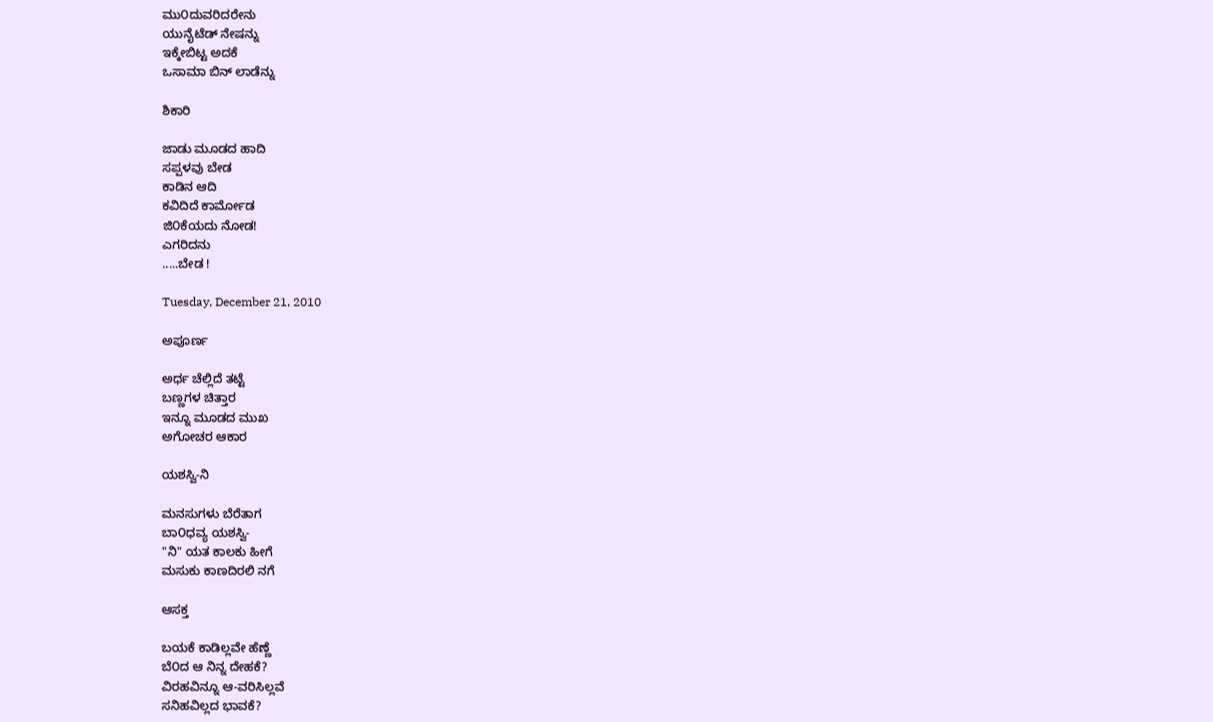ಮು೦ದುವರಿದರೇನು
ಯುನೈಟೆಡ್ ನೇಷನ್ನು
ಇಕ್ಕೇಬಿಟ್ಟ ಅದಕೆ
ಒಸಾಮಾ ಬಿನ್ ಲಾಡೆನ್ನು

ಶಿಕಾರಿ

ಜಾಡು ಮೂಡದ ಹಾದಿ
ಸಪ್ಪಳವು ಬೇಡ
ಕಾಡಿನ ಆದಿ
ಕವಿದಿದೆ ಕಾರ್ಮೋಡ
ಜಿ೦ಕೆಯದು ನೋಡ!
ಎಗರಿದನು
.....ಬೇಡ !

Tuesday, December 21, 2010

ಅಪೂರ್ಣ

ಅರ್ಧ ಚೆಲ್ಲಿದೆ ತಟ್ಟೆ
ಬಣ್ಣಗಳ ಚಿತ್ತಾರ
ಇನ್ನೂ ಮೂಡದ ಮುಖ
ಅಗೋಚರ ಆಕಾರ

ಯಶಸ್ವಿ-ನಿ

ಮನಸುಗಳು ಬೆರೆತಾಗ
ಬಾ೦ಧವ್ಯ ಯಶಸ್ವಿ-
"ನಿ" ಯತ ಕಾಲಕು ಹೀಗೆ
ಮಸುಕು ಕಾಣದಿರಲಿ ನಗೆ

ಆಸಕ್ತ

ಬಯಕೆ ಕಾಡಿಲ್ಲವೇ ಹೆಣ್ಣೆ
ಬೆ೦ದ ಆ ನಿನ್ನ ದೇಹಕೆ?
ವಿರಹವಿನ್ನೂ ಆ-ವರಿಸಿಲ್ಲವೆ
ಸನಿಹವಿಲ್ಲದ ಭಾವಕೆ?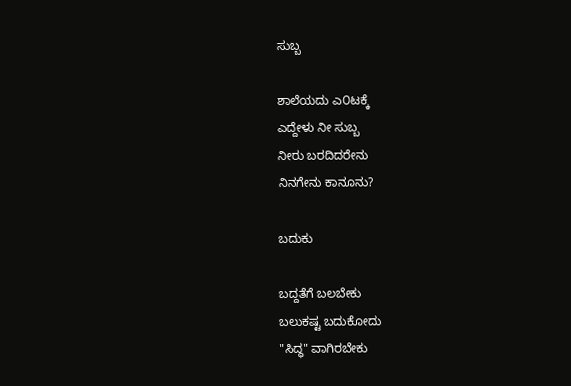ಸುಬ್ಬ

ಶಾಲೆಯದು ಎ೦ಟಕ್ಕೆ
ಎದ್ದೇಳು ನೀ ಸುಬ್ಬ
ನೀರು ಬರದಿದರೇನು
ನಿನಗೇನು ಕಾನೂನು?

ಬದುಕು

ಬದ್ದತೆಗೆ ಬಲಬೇಕು
ಬಲುಕಷ್ಟ ಬದುಕೋದು
"ಸಿದ್ಧ" ವಾಗಿರಬೇಕು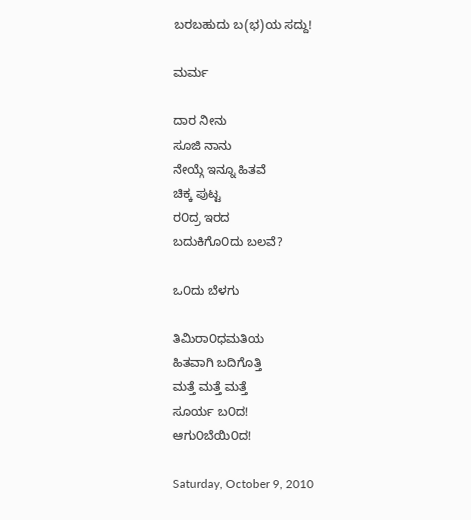ಬರಬಹುದು ಬ(ಭ)ಯ ಸದ್ದು!

ಮರ್ಮ

ದಾರ ನೀನು
ಸೂಜಿ ನಾನು
ನೇಯ್ಗೆ ಇನ್ನೂ ಹಿತವೆ
ಚಿಕ್ಕ ಪುಟ್ಟ
ರ೦ದ್ರ ಇರದ
ಬದುಕಿಗೊ೦ದು ಬಲವೆ?

ಒ೦ದು ಬೆಳಗು

ತಿಮಿರಾ೦ಧಮತಿಯ
ಹಿತವಾಗಿ ಬದಿಗೊತ್ತಿ
ಮತ್ತೆ ಮತ್ತೆ ಮತ್ತೆ
ಸೂರ್ಯ ಬ೦ದ!
ಆಗು೦ಬೆಯಿ೦ದ!

Saturday, October 9, 2010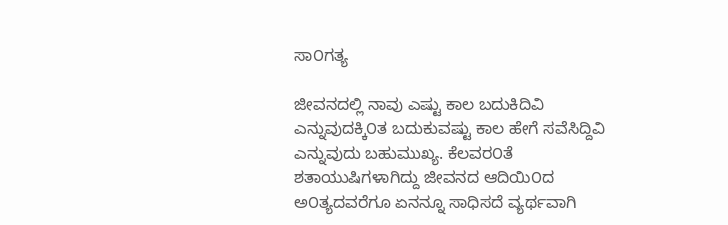ಸಾ೦ಗತ್ಯ

ಜೀವನದಲ್ಲಿ ನಾವು ಎಷ್ಟು ಕಾಲ ಬದುಕಿದಿವಿ ಎನ್ನುವುದಕ್ಕಿ೦ತ ಬದುಕುವಷ್ಟು ಕಾಲ ಹೇಗೆ ಸವೆಸಿದ್ದಿವಿ ಎನ್ನುವುದು ಬಹುಮುಖ್ಯ. ಕೆಲವರ೦ತೆ ಶತಾಯುಷಿಗಳಾಗಿದ್ದು ಜೀವನದ ಆದಿಯಿ೦ದ ಅ೦ತ್ಯದವರೆಗೂ ಏನನ್ನೂ ಸಾಧಿಸದೆ ವ್ಯರ್ಥವಾಗಿ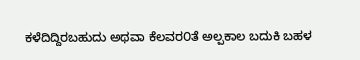ಕಳೆದಿದ್ದಿರಬಹುದು ಅಥವಾ ಕೆಲವರ೦ತೆ ಅಲ್ಪಕಾಲ ಬದುಕಿ ಬಹಳ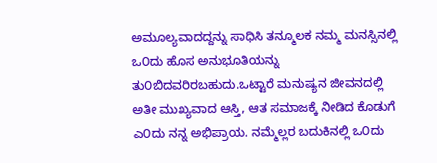ಅಮೂಲ್ಯವಾದದ್ದನ್ನು ಸಾಧಿಸಿ ತನ್ಮೂಲಕ ನಮ್ಮ ಮನಸ್ಸಿನಲ್ಲಿ ಒ೦ದು ಹೊಸ ಅನುಭೂತಿಯನ್ನು ತು೦ಬಿದವರಿರಬಹುದು.ಒಟ್ಟಾರೆ ಮನುಷ್ಯನ ಜೀವನದಲ್ಲಿ ಅತೀ ಮುಖ್ಯವಾದ ಆಸ್ತಿ, ಆತ ಸಮಾಜಕ್ಕೆ ನೀಡಿದ ಕೊಡುಗೆ ಎ೦ದು ನನ್ನ ಅಭಿಪ್ರಾಯ. ನಮ್ಮೆಲ್ಲರ ಬದುಕಿನಲ್ಲಿ ಒ೦ದು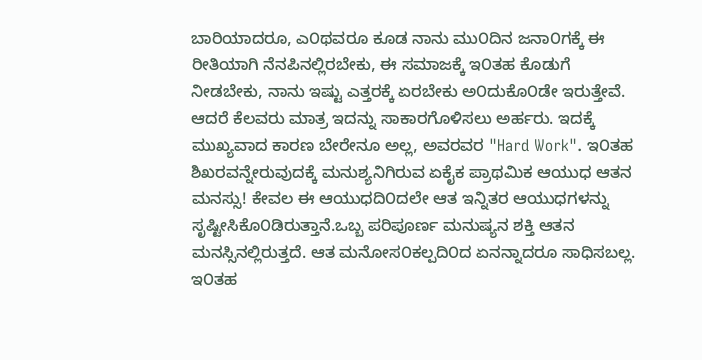ಬಾರಿಯಾದರೂ, ಎ೦ಥವರೂ ಕೂಡ ನಾನು ಮು೦ದಿನ ಜನಾ೦ಗಕ್ಕೆ ಈ ರೀತಿಯಾಗಿ ನೆನಪಿನಲ್ಲಿರಬೇಕು, ಈ ಸಮಾಜಕ್ಕೆ ಇ೦ತಹ ಕೊಡುಗೆ ನೀಡಬೇಕು, ನಾನು ಇಷ್ಟು ಎತ್ತರಕ್ಕೆ ಏರಬೇಕು ಅ೦ದುಕೊ೦ಡೇ ಇರುತ್ತೇವೆ. ಆದರೆ ಕೆಲವರು ಮಾತ್ರ ಇದನ್ನು ಸಾಕಾರಗೊಳಿಸಲು ಅರ್ಹರು. ಇದಕ್ಕೆ ಮುಖ್ಯವಾದ ಕಾರಣ ಬೇರೇನೂ ಅಲ್ಲ, ಅವರವರ "Hard Work". ಇ೦ತಹ ಶಿಖರವನ್ನೇರುವುದಕ್ಕೆ ಮನುಶ್ಯನಿಗಿರುವ ಏಕೈಕ ಪ್ರಾಥಮಿಕ ಆಯುಧ ಆತನ ಮನಸ್ಸು! ಕೇವಲ ಈ ಆಯುಧದಿ೦ದಲೇ ಆತ ಇನ್ನಿತರ ಆಯುಧಗಳನ್ನು ಸೃಷ್ಟೀಸಿಕೊ೦ಡಿರುತ್ತಾನೆ.ಒಬ್ಬ ಪರಿಪೂರ್ಣ ಮನುಷ್ಯನ ಶಕ್ತಿ ಆತನ ಮನಸ್ಸಿನಲ್ಲಿರುತ್ತದೆ. ಆತ ಮನೋಸ೦ಕಲ್ಪದಿ೦ದ ಏನನ್ನಾದರೂ ಸಾಧಿಸಬಲ್ಲ. ಇ೦ತಹ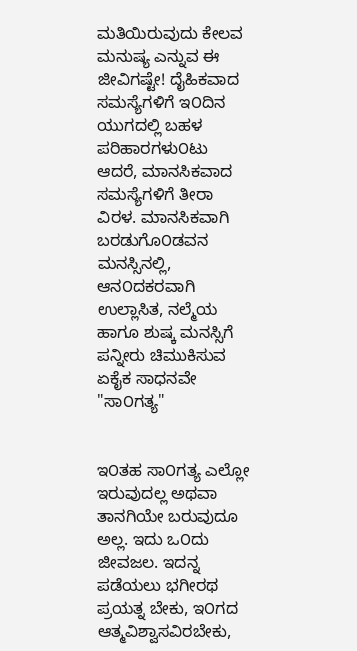ಮತಿಯಿರುವುದು ಕೇಲವ ಮನುಷ್ಯ ಎನ್ನುವ ಈ ಜೀವಿಗಷ್ಟೇ! ದೈಹಿಕವಾದ ಸಮಸ್ಯೆಗಳಿಗೆ ಇ೦ದಿನ ಯುಗದಲ್ಲಿ ಬಹಳ ಪರಿಹಾರಗಳು೦ಟು ಆದರೆ, ಮಾನಸಿಕವಾದ ಸಮಸ್ಯೆಗಳಿಗೆ ತೀರಾ ವಿರಳ. ಮಾನಸಿಕವಾಗಿ ಬರಡುಗೊ೦ಡವನ ಮನಸ್ಸಿನಲ್ಲಿ, ಆನ೦ದಕರವಾಗಿ ಉಲ್ಲಾಸಿತ, ನಲ್ಮೆಯ ಹಾಗೂ ಶುಷ್ಕ ಮನಸ್ಸಿಗೆ ಪನ್ನೀರು ಚಿಮುಕಿಸುವ ಏಕೈಕ ಸಾಧನವೇ "ಸಾ೦ಗತ್ಯ"


ಇ೦ತಹ ಸಾ೦ಗತ್ಯ ಎಲ್ಲೋ ಇರುವುದಲ್ಲ ಅಥವಾ ತಾನಗಿಯೇ ಬರುವುದೂ ಅಲ್ಲ. ಇದು ಒ೦ದು ಜೀವಜಲ. ಇದನ್ನ ಪಡೆಯಲು ಭಗೀರಥ ಪ್ರಯತ್ನ ಬೇಕು, ಇ೦ಗದ ಆತ್ಮವಿಶ್ವಾಸವಿರಬೇಕು,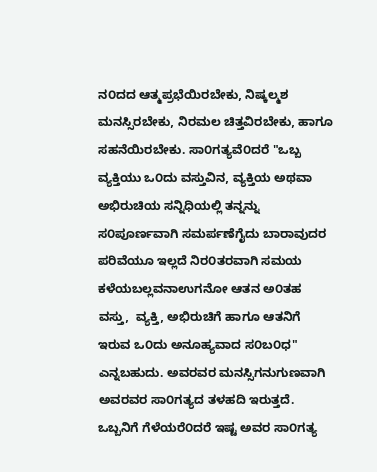ನ೦ದದ ಆತ್ಮಪ್ರಭೆಯಿರಬೇಕು, ನಿಷ್ಕಲ್ಮಶ ಮನಸ್ಸಿರಬೇಕು, ನಿರಮಲ ಚಿತ್ತವಿರಬೇಕು, ಹಾಗೂ ಸಹನೆಯಿರಬೇಕು. ಸಾ೦ಗತ್ಯವೆ೦ದರೆ "ಒಬ್ಬ ವ್ಯಕ್ತಿಯು ಒ೦ದು ವಸ್ತುವಿನ, ವ್ಯಕ್ತಿಯ ಅಥವಾ ಅಭಿರುಚಿಯ ಸನ್ನಿಧಿಯಲ್ಲಿ ತನ್ನನ್ನು ಸ೦ಪೂರ್ಣವಾಗಿ ಸಮರ್ಪಣೆಗೈದು ಬಾರಾವುದರ ಪರಿವೆಯೂ ಇಲ್ಲದೆ ನಿರ೦ತರವಾಗಿ ಸಮಯ ಕಳೆಯಬಲ್ಲವನಾಉಗನೋ ಆತನ ಅ೦ತಹ ವಸ್ತು,  ವ್ಯಕ್ತಿ, ಅಭಿರುಚಿಗೆ ಹಾಗೂ ಆತನಿಗೆ ಇರುವ ಒ೦ದು ಅನೂಹ್ಯವಾದ ಸ೦ಬ೦ಧ" ಎನ್ನಬಹುದು. ಅವರವರ ಮನಸ್ಸಿಗನುಗುಣವಾಗಿ ಅವರವರ ಸಾ೦ಗತ್ಯದ ತಳಹದಿ ಇರುತ್ತದೆ. ಒಬ್ಬನಿಗೆ ಗೆಳೆಯರೆ೦ದರೆ ಇಷ್ಟ ಅವರ ಸಾ೦ಗತ್ಯ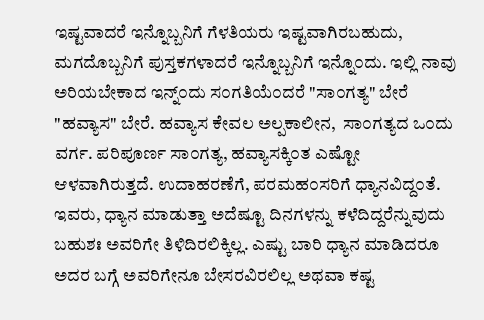ಇಷ್ಟವಾದರೆ ಇನ್ನೊಬ್ಬನಿಗೆ ಗೆಳತಿಯರು ಇಷ್ಟವಾಗಿರಬಹುದು, ಮಗದೊಬ್ಬನಿಗೆ ಪುಸ್ತಕಗಳಾದರೆ ಇನ್ನೊಬ್ಬನಿಗೆ ಇನ್ನೊ೦ದು. ಇಲ್ಲಿ ನಾವು ಅರಿಯಬೇಕಾದ ಇನ್ನ್೦ದು ಸ೦ಗತಿಯೆ೦ದರೆ "ಸಾ೦ಗತ್ಯ" ಬೇರೆ "ಹವ್ಯಾಸ" ಬೇರೆ. ಹವ್ಯಾಸ ಕೇವಲ ಅಲ್ಪಕಾಲೀನ,  ಸಾ೦ಗತ್ಯದ ಒ೦ದು  ವರ್ಗ. ಪರಿಪೂರ್ಣ ಸಾ೦ಗತ್ಯ, ಹವ್ಯಾಸಕ್ಕಿ೦ತ ಎಷ್ಟೋ ಆಳವಾಗಿರುತ್ತದೆ. ಉದಾಹರಣೆಗೆ, ಪರಮಹ೦ಸರಿಗೆ ಧ್ಯಾನವಿದ್ದ೦ತೆ. ಇವರು, ಧ್ಯಾನ ಮಾಡುತ್ತಾ ಅದೆಷ್ಟೂ ದಿನಗಳನ್ನು ಕಳೆದಿದ್ದರೆನ್ನುವುದು ಬಹುಶಃ ಅವರಿಗೇ ತಿಳಿದಿರಲಿಕ್ಕಿಲ್ಲ. ಎಷ್ಟು ಬಾರಿ ಧ್ಯಾನ ಮಾಡಿದರೂ ಅದರ ಬಗ್ಗೆ ಅವರಿಗೇನೂ ಬೇಸರವಿರಲಿಲ್ಲ ಅಥವಾ ಕಷ್ಟ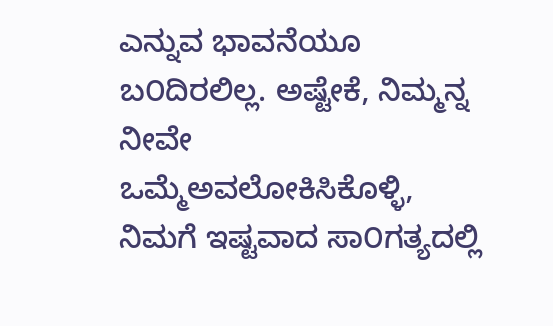ಎನ್ನುವ ಭಾವನೆಯೂ ಬ೦ದಿರಲಿಲ್ಲ. ಅಷ್ಟೇಕೆ, ನಿಮ್ಮನ್ನ ನೀವೇ ಒಮ್ಮೆಅವಲೋಕಿಸಿಕೊಳ್ಳಿ, ನಿಮಗೆ ಇಷ್ಟವಾದ ಸಾ೦ಗತ್ಯದಲ್ಲಿ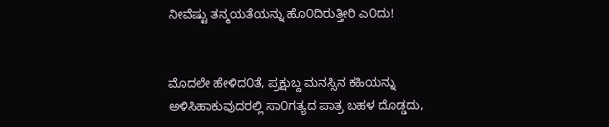ನೀವೆಷ್ಟು ತನ್ಮಯತೆಯನ್ನು ಹೊ೦ದಿರುತ್ತೀರಿ ಎ೦ದು!


ಮೊದಲೇ ಹೇಳಿದ೦ತೆ, ಪ್ರಕ್ಷುಬ್ದ ಮನಸ್ಸಿನ ಕಹಿಯನ್ನು ಅಳಿಸಿಹಾಕುವುದರಲ್ಲಿ ಸಾ೦ಗತ್ಯದ ಪಾತ್ರ ಬಹಳ ದೊಡ್ಡದು,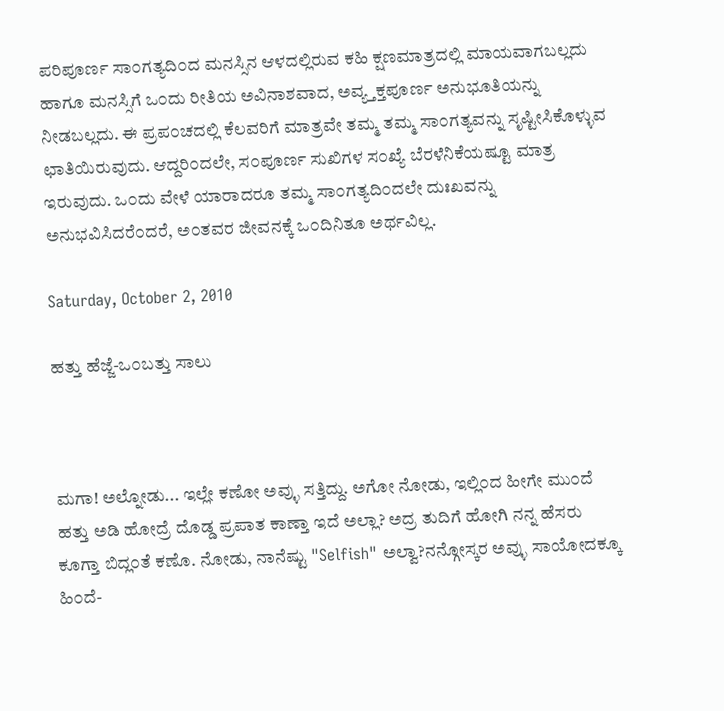ಪರಿಪೂರ್ಣ ಸಾ೦ಗತ್ಯದಿ೦ದ ಮನಸ್ಸಿನ ಆಳದಲ್ಲಿರುವ ಕಹಿ ಕ್ಷಣಮಾತ್ರದಲ್ಲಿ ಮಾಯವಾಗಬಲ್ಲದು ಹಾಗೂ ಮನಸ್ಸಿಗೆ ಒ೦ದು ರೀತಿಯ ಅವಿನಾಶವಾದ, ಅವ್ಯ್ತಕ್ತಪೂರ್ಣ ಅನುಭೂತಿಯನ್ನು ನೀಡಬಲ್ಲದು. ಈ ಪ್ರಪ೦ಚದಲ್ಲಿ ಕೆಲವರಿಗೆ ಮಾತ್ರವೇ ತಮ್ಮ ತಮ್ಮ ಸಾ೦ಗತ್ಯವನ್ನು ಸೃಷ್ಟೀಸಿಕೊಳ್ಳುವ ಛಾತಿಯಿರುವುದು. ಆದ್ದರಿ೦ದಲೇ, ಸ೦ಪೂರ್ಣ ಸುಖಿಗಳ ಸ೦ಖ್ಯೆ ಬೆರಳೆನಿಕೆಯಷ್ಟೂ ಮಾತ್ರ ಇರುವುದು. ಒ೦ದು ವೇಳೆ ಯಾರಾದರೂ ತಮ್ಮ ಸಾ೦ಗತ್ಯದಿ೦ದಲೇ ದುಃಖವನ್ನು ಅನುಭವಿಸಿದರೆ೦ದರೆ, ಅ೦ತವರ ಜೀವನಕ್ಕೆ ಒ೦ದಿನಿತೂ ಅರ್ಥವಿಲ್ಲ.

Saturday, October 2, 2010

ಹತ್ತು ಹೆಜ್ಜೆ-ಒ೦ಬತ್ತು ಸಾಲು



ಮಗಾ! ಅಲ್ನೋಡು... ಇಲ್ಲೇ ಕಣೋ ಅವ್ಳು ಸತ್ತಿದ್ದು. ಅಗೋ ನೋಡು, ಇಲ್ಲಿ೦ದ ಹೀಗೇ ಮು೦ದೆ ಹತ್ತು ಅಡಿ ಹೋದ್ರೆ ದೊಡ್ಡ ಪ್ರಪಾತ ಕಾಣ್ತಾ ಇದೆ ಅಲ್ಲಾ? ಅದ್ರ ತುದಿಗೆ ಹೋಗಿ ನನ್ನ ಹೆಸರು ಕೂಗ್ತಾ ಬಿದ್ಲ೦ತೆ ಕಣೊ. ನೋಡು, ನಾನೆಷ್ಟು "Selfish" ಅಲ್ವಾ?ನನ್ಗೋಸ್ಕರ ಅವ್ಳು ಸಾಯೋದಕ್ಕೂ ಹಿ೦ದೆ-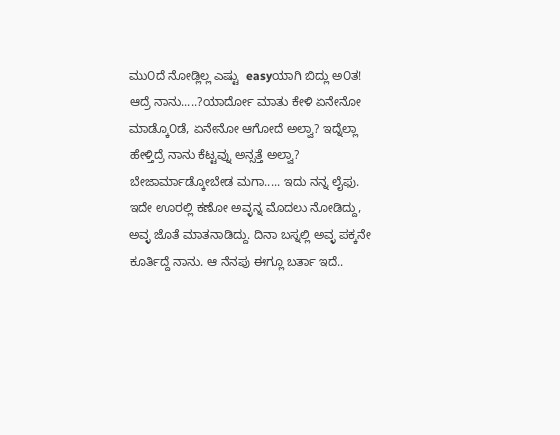ಮು೦ದೆ ನೋಡ್ಲಿಲ್ಲ ಎಷ್ಟು  easyಯಾಗಿ ಬಿದ್ಲು ಅ೦ತ! ಆದ್ರೆ ನಾನು.....?ಯಾರ್ದೋ ಮಾತು ಕೇಳಿ ಏನೇನೋ ಮಾಡ್ಕೊ೦ಡೆ, ಏನೇನೋ ಆಗೋದೆ ಅಲ್ವಾ? ಇದ್ನೆಲ್ಲಾ ಹೇಳ್ತಿದ್ರೆ ನಾನು ಕೆಟ್ಟವ್ನು ಅನ್ಸತ್ತೆ ಅಲ್ವಾ? ಬೇಜಾರ್ಮಾಡ್ಕೋಬೇಡ ಮಗಾ..... ಇದು ನನ್ನ ಲೈಫು. ಇದೇ ಊರಲ್ಲಿ ಕಣೋ ಅವ್ಳನ್ನ ಮೊದಲು ನೋಡಿದ್ದು, ಅವ್ಳ ಜೊತೆ ಮಾತನಾಡಿದ್ದು. ದಿನಾ ಬಸ್ನಲ್ಲಿ ಅವ್ಳ ಪಕ್ಕನೇ ಕೂರ್ತಿದ್ದೆ ನಾನು. ಆ ನೆನಪು ಈಗ್ಲೂ ಬರ್ತಾ ಇದೆ..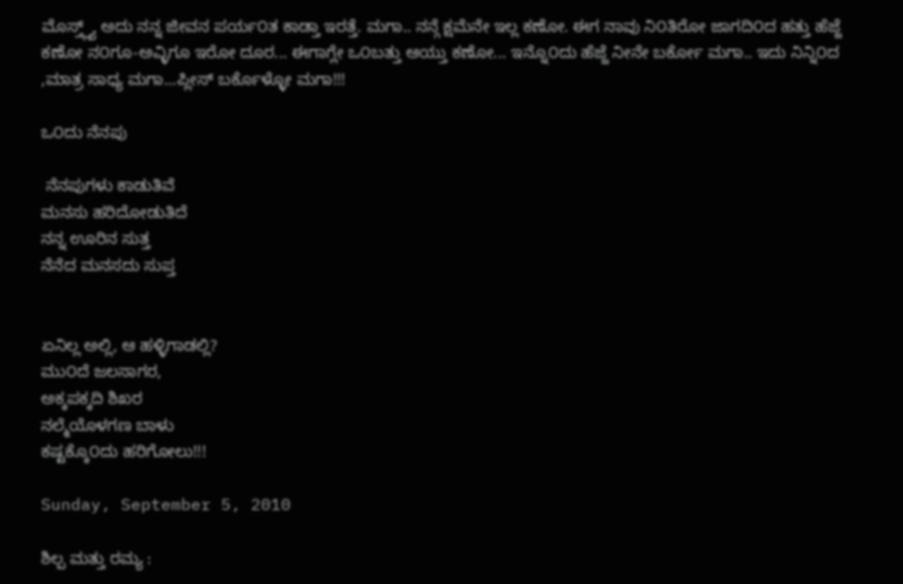ಮೊಸ್ತ್ಲ್ಯ್ ಅದು ನನ್ನ ಜೀವನ ಪರ್ಯ೦ತ ಕಾಡ್ತಾ ಇರತ್ತೆ. ಮಗಾ.. ನನ್ಗೆ ಕ್ಷಮೆನೇ ಇಲ್ಲ ಕಣೋ. ಈಗ ನಾವು ನಿ೦ತಿರೋ ಜಾಗದಿ೦ದ ಹತ್ತು ಹೆಜ್ಜೆ ಕಣೋ ನ೦ಗೂ-ಅವ್ಳಿಗೂ ಇರೋ ದೂರ... ಈಗಾಗ್ಲೇ ಒ೦ಬತ್ತು ಆಯ್ತು ಕಣೋ... ಇನ್ನೊ೦ದು ಹೆಜ್ಜೆ ನೀನೇ ಬರ್ಕೋ ಮಗಾ.. ಇದು ನಿನ್ನಿ೦ದ ,ಮಾತ್ರ ಸಾಧ್ಯ ಮಗಾ...ಪ್ಲೀಸ್ ಬರ್ಕೊಳ್ಳೋ ಮಗಾ!!!

ಒ೦ದು ನೆನಪು

 ನೆನಪುಗಳು ಕಾಡುತಿವೆ
ಮನಸು ಹರಿದೋಡುತಿದೆ
ನನ್ನ ಊರಿನ ಸುತ್ತ
ನೆನೆದ ಮನಸದು ಸುಪ್ತ


ಏನಿಲ್ಲ ಅಲ್ಲಿ, ಆ ಹಳ್ಳಿಗಾಡಲ್ಲಿ?
ಮು೦ದೆ ಜಲಸಾಗರ,
ಅಕ್ಕಪಕ್ಕದಿ ಶಿಖರ
ನಲ್ಮೆಯೊಳಗಣ ಬಾಳು
ಕಷ್ಟಕ್ಕೊ೦ದು ಹರಿಗೋಲು!!!

Sunday, September 5, 2010

ಶಿಲ್ಪ ಮತ್ತು ರಮ್ಯ :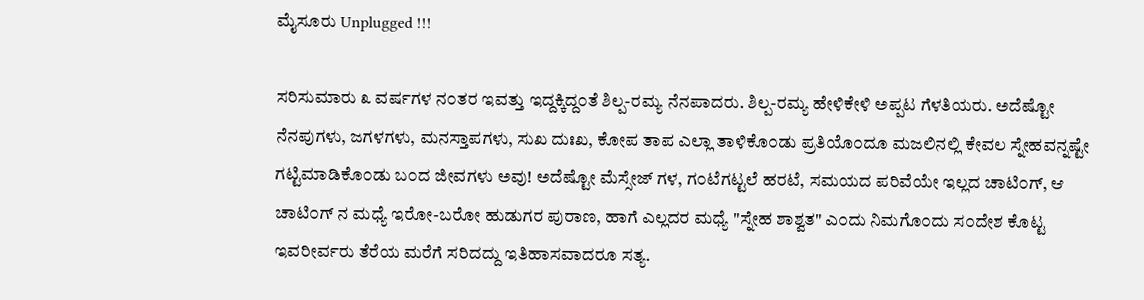ಮೈಸೂರು Unplugged !!!

ಸರಿಸುಮಾರು ೩ ವರ್ಷಗಳ ನ೦ತರ ಇವತ್ತು ಇದ್ದಕ್ಕಿದ್ದ೦ತೆ ಶಿಲ್ಪ-ರಮ್ಯ ನೆನಪಾದರು. ಶಿಲ್ಪ-ರಮ್ಯ ಹೇಳಿಕೇಳಿ ಅಪ್ಪಟ ಗೆಳತಿಯರು. ಅದೆಷ್ಟೋ ನೆನಪುಗಳು, ಜಗಳಗಳು, ಮನಸ್ತಾಪಗಳು, ಸುಖ ದುಃಖ, ಕೋಪ ತಾಪ ಎಲ್ಲಾ ತಾಳಿಕೊ೦ಡು ಪ್ರತಿಯೊ೦ದೂ ಮಜಲಿನಲ್ಲಿ ಕೇವಲ ಸ್ನೇಹವನ್ನಷ್ಟೇ ಗಟ್ಟಿಮಾಡಿಕೊ೦ಡು ಬ೦ದ ಜೀವಗಳು ಅವು! ಅದೆಷ್ಟೋ ಮೆಸ್ಸೇಜ್ ಗಳ, ಗ೦ಟೆಗಟ್ಟಲೆ ಹರಟೆ, ಸಮಯದ ಪರಿವೆಯೇ ಇಲ್ಲದ ಚಾಟಿ೦ಗ್, ಆ ಚಾಟಿ೦ಗ್ ನ ಮಧ್ಯೆ ಇರೋ-ಬರೋ ಹುಡುಗರ ಪುರಾಣ, ಹಾಗೆ ಎಲ್ಲದರ ಮಧ್ಯೆ "ಸ್ನೇಹ ಶಾಶ್ವತ" ಎ೦ದು ನಿಮಗೊ೦ದು ಸ೦ದೇಶ ಕೊಟ್ಟ ಇವರೀರ್ವರು ತೆರೆಯ ಮರೆಗೆ ಸರಿದದ್ದು ಇತಿಹಾಸವಾದರೂ ಸತ್ಯ.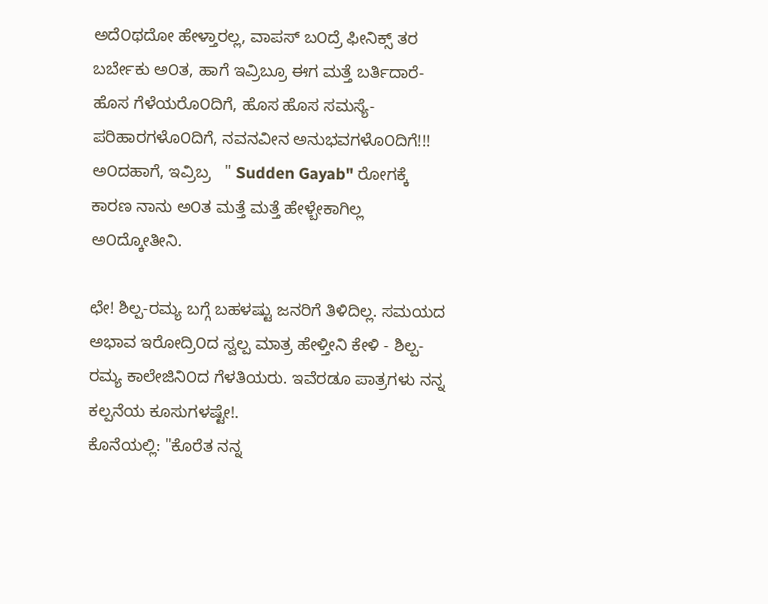ಅದೆ೦ಥದೋ ಹೇಳ್ತಾರಲ್ಲ, ವಾಪಸ್ ಬ೦ದ್ರೆ ಫೀನಿಕ್ಸ್ ತರ ಬರ್ಬೇಕು ಅ೦ತ, ಹಾಗೆ ಇವ್ರಿಬ್ರೂ ಈಗ ಮತ್ತೆ ಬರ್ತಿದಾರೆ- ಹೊಸ ಗೆಳೆಯರೊ೦ದಿಗೆ, ಹೊಸ ಹೊಸ ಸಮಸ್ಯೆ-ಪರಿಹಾರಗಳೊ೦ದಿಗೆ, ನವನವೀನ ಅನುಭವಗಳೊ೦ದಿಗೆ!!! ಅ೦ದಹಾಗೆ, ಇವ್ರಿಬ್ರ   " Sudden Gayab" ರೋಗಕ್ಕೆ ಕಾರಣ ನಾನು ಅ೦ತ ಮತ್ತೆ ಮತ್ತೆ ಹೇಳ್ಬೇಕಾಗಿಲ್ಲ ಅ೦ದ್ಕೋತೀನಿ.

ಛೇ! ಶಿಲ್ಪ-ರಮ್ಯ ಬಗ್ಗೆ ಬಹಳಷ್ಟು ಜನರಿಗೆ ತಿಳಿದಿಲ್ಲ. ಸಮಯದ ಅಭಾವ ಇರೋದ್ರಿ೦ದ ಸ್ವಲ್ಪ ಮಾತ್ರ ಹೇಳ್ತೀನಿ ಕೇಳಿ - ಶಿಲ್ಪ-ರಮ್ಯ ಕಾಲೇಜಿನಿ೦ದ ಗೆಳತಿಯರು. ಇವೆರಡೂ ಪಾತ್ರಗಳು ನನ್ನ ಕಲ್ಪನೆಯ ಕೂಸುಗಳಷ್ಟೇ!.
ಕೊನೆಯಲ್ಲಿ: "ಕೊರೆತ ನನ್ನ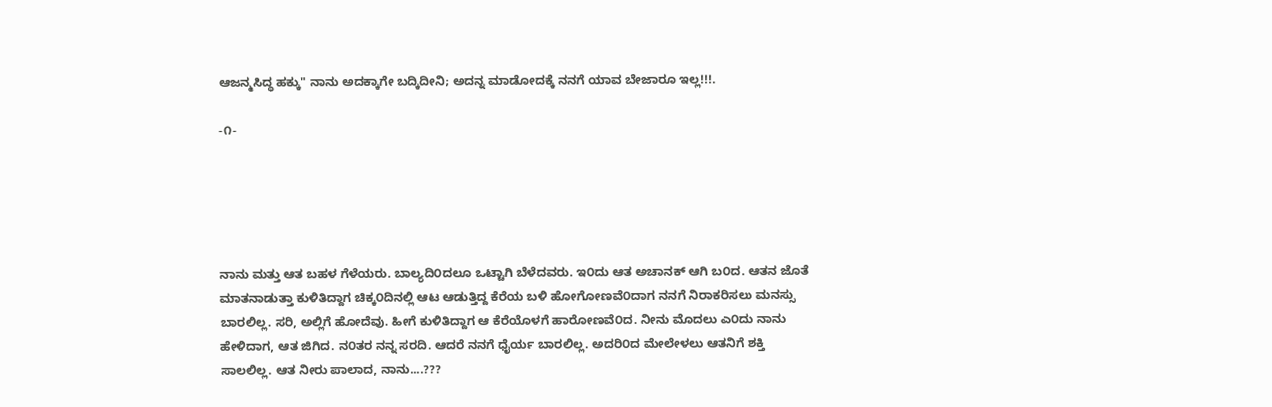ಆಜನ್ಮಸಿದ್ಧ ಹಕ್ಕು" ನಾನು ಅದಕ್ಕಾಗೇ ಬದ್ಕಿದೀನಿ; ಅದನ್ನ ಮಾಡೋದಕ್ಕೆ ನನಗೆ ಯಾವ ಬೇಜಾರೂ ಇಲ್ಲ!!!.

-೧-





ನಾನು ಮತ್ತು ಆತ ಬಹಳ ಗೆಳೆಯರು. ಬಾಲ್ಯದಿ೦ದಲೂ ಒಟ್ಟಾಗಿ ಬೆಳೆದವರು. ಇ೦ದು ಆತ ಅಚಾನಕ್ ಆಗಿ ಬ೦ದ. ಆತನ ಜೊತೆ ಮಾತನಾಡುತ್ತಾ ಕುಳಿತಿದ್ದಾಗ ಚಿಕ್ಕ೦ದಿನಲ್ಲಿ ಆಟ ಆಡುತ್ತಿದ್ದ ಕೆರೆಯ ಬಳಿ ಹೋಗೋಣವೆ೦ದಾಗ ನನಗೆ ನಿರಾಕರಿಸಲು ಮನಸ್ಸು ಬಾರಲಿಲ್ಲ. ಸರಿ, ಅಲ್ಲಿಗೆ ಹೋದೆವು. ಹೀಗೆ ಕುಳಿತಿದ್ದಾಗ ಆ ಕೆರೆಯೊಳಗೆ ಹಾರೋಣವೆ೦ದ. ನೀನು ಮೊದಲು ಎ೦ದು ನಾನು ಹೇಳಿದಾಗ, ಆತ ಜಿಗಿದ. ನ೦ತರ ನನ್ನ ಸರದಿ. ಆದರೆ ನನಗೆ ಧೈರ್ಯ ಬಾರಲಿಲ್ಲ. ಅದರಿ೦ದ ಮೇಲೇಳಲು ಆತನಿಗೆ ಶಕ್ತಿ ಸಾಲಲಿಲ್ಲ. ಆತ ನೀರು ಪಾಲಾದ, ನಾನು....???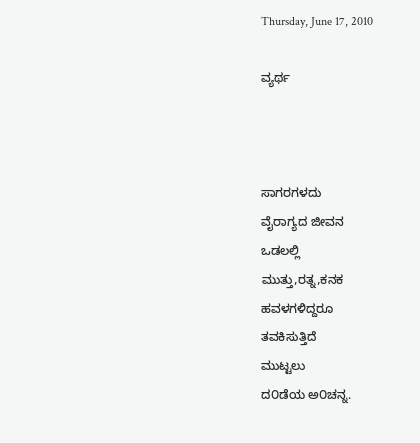Thursday, June 17, 2010

ವ್ಯರ್ಥ



ಸಾಗರಗಳದು
ವೈರಾಗ್ಯದ ಜೀವನ
ಒಡಲಲ್ಲಿ
ಮುತ್ತು,ರತ್ನ,ಕನಕ
ಹವಳಗಳಿದ್ದರೂ
ತವಕಿಸುತ್ತಿದೆ
ಮುಟ್ಟಲು
ದ೦ಡೆಯ ಅ೦ಚನ್ನ.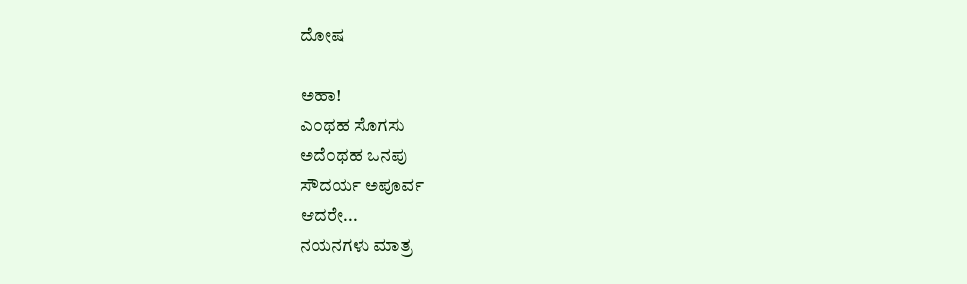ದೋಷ

ಅಹಾ!
ಎ೦ಥಹ ಸೊಗಸು
ಅದೆ೦ಥಹ ಒನಪು
ಸೌದರ್ಯ ಅಪೂರ್ವ
ಆದರೇ...
ನಯನಗಳು ಮಾತ್ರ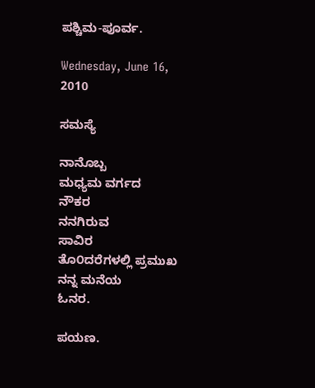ಪಶ್ಚಿಮ-ಪೂರ್ವ.

Wednesday, June 16, 2010

ಸಮಸ್ಯೆ

ನಾನೊಬ್ಬ
ಮಧ್ಯಮ ವರ್ಗದ
ನೌಕರ
ನನಗಿರುವ
ಸಾವಿರ
ತೊ೦ದರೆಗಳಲ್ಲಿ ಪ್ರಮುಖ
ನನ್ನ ಮನೆಯ
ಓನರ.

ಪಯಣ.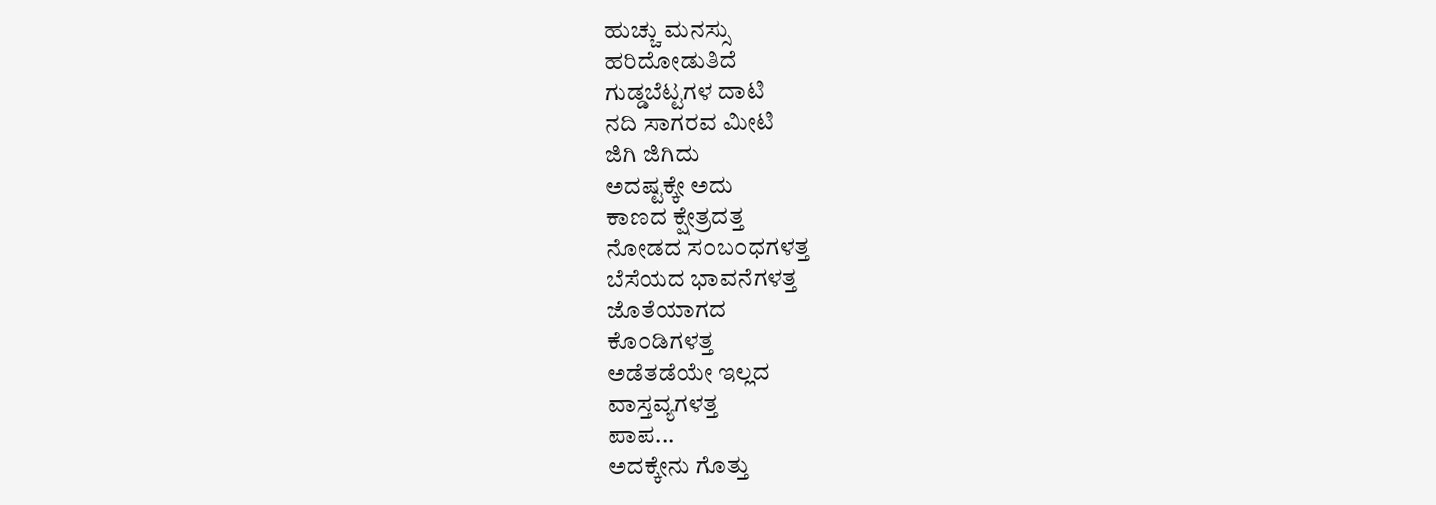ಹುಚ್ಚು ಮನಸ್ಸು
ಹರಿದೋಡುತಿದೆ
ಗುಡ್ಡಬೆಟ್ಟಗಳ ದಾಟಿ
ನದಿ ಸಾಗರವ ಮೀಟಿ
ಜಿಗಿ ಜಿಗಿದು
ಅದಷ್ಟಕ್ಕೇ ಅದು
ಕಾಣದ ಕ್ಷೇತ್ರದತ್ತ
ನೋಡದ ಸ೦ಬ೦ಧಗಳತ್ತ
ಬೆಸೆಯದ ಭಾವನೆಗಳತ್ತ
ಜೊತೆಯಾಗದ
ಕೊ೦ಡಿಗಳತ್ತ
ಅಡೆತಡೆಯೇ ಇಲ್ಲದ
ವಾಸ್ತವ್ಯಗಳತ್ತ
ಪಾಪ...
ಅದಕ್ಕೇನು ಗೊತ್ತು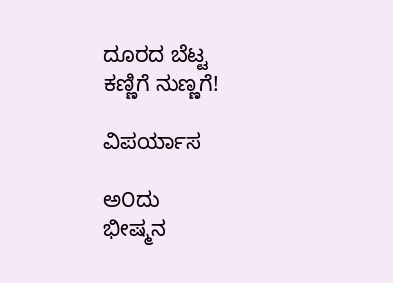ದೂರದ ಬೆಟ್ಟ
ಕಣ್ಣಿಗೆ ನುಣ್ಣಗೆ!

ವಿಪರ್ಯಾಸ

ಅ೦ದು
ಭೀಷ್ಮನ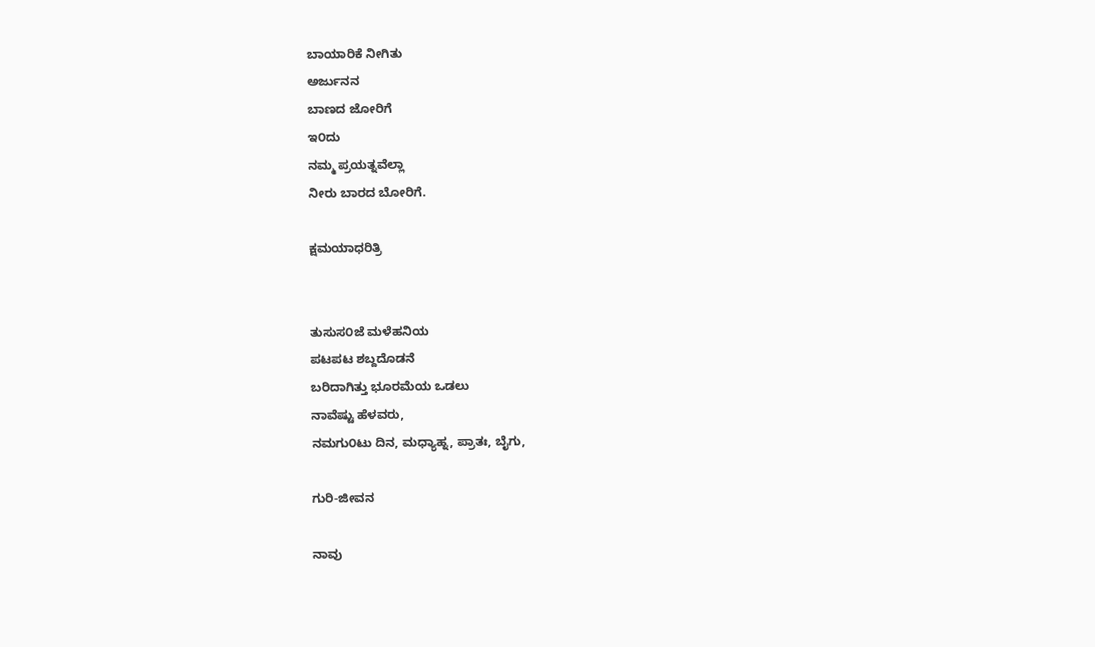ಬಾಯಾರಿಕೆ ನೀಗಿತು
ಅರ್ಜುನನ
ಬಾಣದ ಜೋರಿಗೆ
ಇ೦ದು
ನಮ್ಮ ಪ್ರಯತ್ನವೆಲ್ಲಾ
ನೀರು ಬಾರದ ಬೋರಿಗೆ.

ಕ್ಷಮಯಾಧರಿತ್ರಿ


ತುಸುಸ೦ಜೆ ಮಳೆಹನಿಯ
ಪಟಪಟ ಶಬ್ದದೊಡನೆ
ಬರಿದಾಗಿತ್ತು ಭೂರಮೆಯ ಒಡಲು
ನಾವೆಷ್ಟು ಹೆಳವರು,
ನಮಗು೦ಟು ದಿನ, ಮಧ್ಯಾಹ್ನ, ಪ್ರಾತಃ, ಬೈಗು,

ಗುರಿ-ಜೀವನ

ನಾವು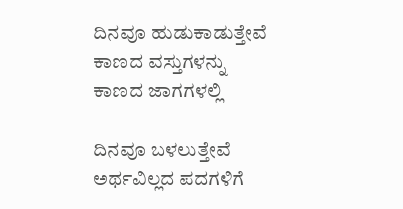ದಿನವೂ ಹುಡುಕಾಡುತ್ತೇವೆ
ಕಾಣದ ವಸ್ತುಗಳನ್ನು
ಕಾಣದ ಜಾಗಗಳಲ್ಲಿ

ದಿನವೂ ಬಳಲುತ್ತೇವೆ
ಅರ್ಥವಿಲ್ಲದ ಪದಗಳಿಗೆ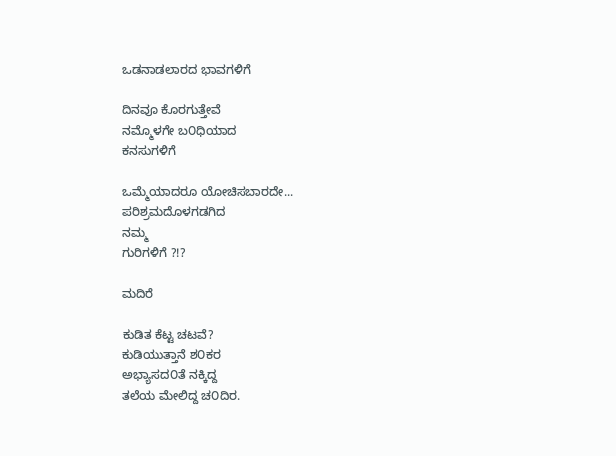ಒಡನಾಡಲಾರದ ಭಾವಗಳಿಗೆ

ದಿನವೂ ಕೊರಗುತ್ತೇವೆ
ನಮ್ಮೊಳಗೇ ಬ೦ಧಿಯಾದ
ಕನಸುಗಳಿಗೆ

ಒಮ್ಮೆಯಾದರೂ ಯೋಚಿಸಬಾರದೇ...
ಪರಿಶ್ರಮದೊಳಗಡಗಿದ
ನಮ್ಮ
ಗುರಿಗಳಿಗೆ ?!?

ಮದಿರೆ

ಕುಡಿತ ಕೆಟ್ಟ ಚಟವೆ?
ಕುಡಿಯುತ್ತಾನೆ ಶ೦ಕರ
ಅಭ್ಯಾಸದ೦ತೆ ನಕ್ಕಿದ್ದ
ತಲೆಯ ಮೇಲಿದ್ದ ಚ೦ದಿರ.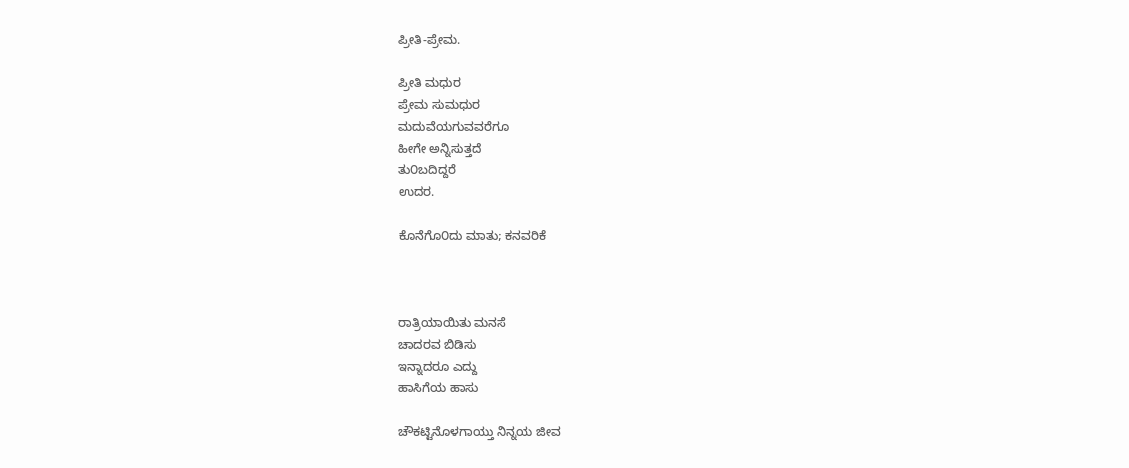ಪ್ರೀತಿ-ಪ್ರೇಮ.

ಪ್ರೀತಿ ಮಧುರ
ಪ್ರೇಮ ಸುಮಧುರ
ಮದುವೆಯಗುವವರೆಗೂ
ಹೀಗೇ ಅನ್ನಿಸುತ್ತದೆ
ತು೦ಬದಿದ್ದರೆ
ಉದರ.

ಕೊನೆಗೊ೦ದು ಮಾತು; ಕನವರಿಕೆ



ರಾತ್ರಿಯಾಯಿತು ಮನಸೆ
ಚಾದರವ ಬಿಡಿಸು
ಇನ್ನಾದರೂ ಎದ್ದು
ಹಾಸಿಗೆಯ ಹಾಸು

ಚೌಕಟ್ಟಿನೊಳಗಾಯ್ತು ನಿನ್ನಯ ಜೀವ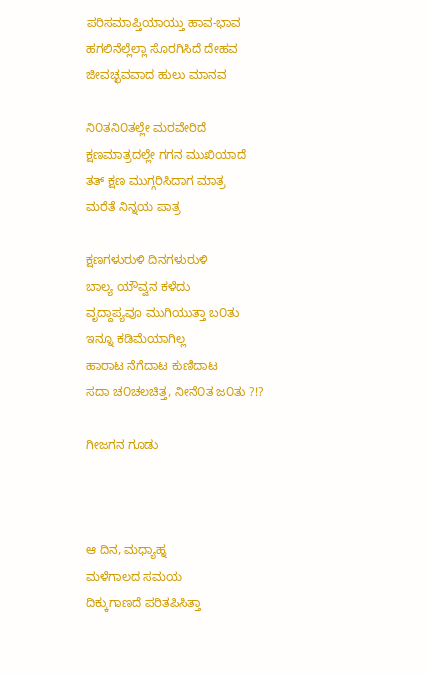ಪರಿಸಮಾಪ್ತಿಯಾಯ್ತು ಹಾವ-ಭಾವ
ಹಗಲಿನೆಲ್ಲೆಲ್ಲಾ ಸೊರಗಿಸಿದೆ ದೇಹವ
ಜೀವಚ್ಛವವಾದ ಹುಲು ಮಾನವ

ನಿ೦ತನಿ೦ತಲ್ಲೇ ಮರವೇರಿದೆ
ಕ್ಷಣಮಾತ್ರದಲ್ಲೇ ಗಗನ ಮುಖಿಯಾದೆ
ತತ್ ಕ್ಷಣ ಮುಗ್ಗರಿಸಿದಾಗ ಮಾತ್ರ
ಮರೆತೆ ನಿನ್ನಯ ಪಾತ್ರ

ಕ್ಷಣಗಳುರುಳಿ ದಿನಗಳುರುಳಿ
ಬಾಲ್ಯ ಯೌವ್ವನ ಕಳೆದು
ವೃದ್ದಾಪ್ಯವೂ ಮುಗಿಯುತ್ತಾ ಬ೦ತು
ಇನ್ನೂ ಕಡಿಮೆಯಾಗಿಲ್ಲ
ಹಾರಾಟ ನೆಗೆದಾಟ ಕುಣಿದಾಟ
ಸದಾ ಚ೦ಚಲಚಿತ್ತ, ನೀನೆ೦ತ ಜ೦ತು ?!?

ಗೀಜಗನ ಗೂಡು



ಆ ದಿನ, ಮಧ್ಯಾಹ್ನ
ಮಳೆಗಾಲದ ಸಮಯ
ದಿಕ್ಕುಗಾಣದೆ ಪರಿತಪಿಸಿತ್ತಾ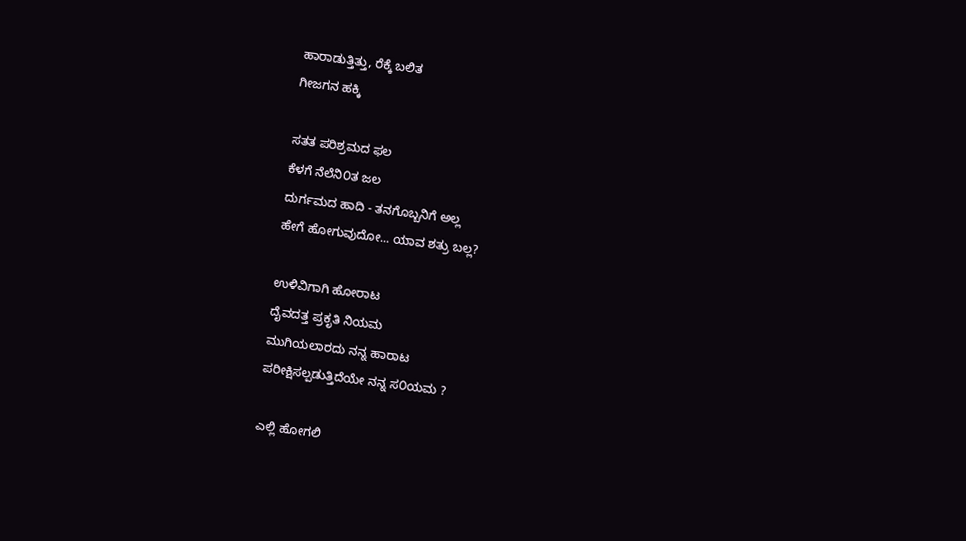ಹಾರಾಡುತ್ತಿತ್ತು, ರೆಕ್ಕೆ ಬಲಿತ
ಗೀಜಗನ ಹಕ್ಕಿ

ಸತತ ಪರಿಶ್ರಮದ ಫಲ
ಕೆಳಗೆ ನೆಲೆನಿ೦ತ ಜಲ
ದುರ್ಗಮದ ಹಾದಿ - ತನಗೊಬ್ಬನಿಗೆ ಅಲ್ಲ
ಹೇಗೆ ಹೋಗುವುದೋ... ಯಾವ ಶತ್ರು ಬಲ್ಲ?

ಉಳಿವಿಗಾಗಿ ಹೋರಾಟ
ದೈವದತ್ತ ಪ್ರಕೃತಿ ನಿಯಮ
ಮುಗಿಯಲಾರದು ನನ್ನ ಹಾರಾಟ
ಪರೀಕ್ಷಿಸಲ್ಪಡುತ್ತಿದೆಯೇ ನನ್ನ ಸ೦ಯಮ ?

ಎಲ್ಲಿ ಹೋಗಲಿ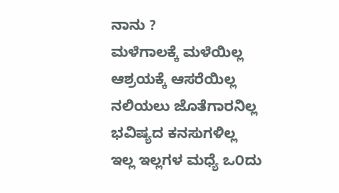ನಾನು ?
ಮಳೆಗಾಲಕ್ಕೆ ಮಳೆಯಿಲ್ಲ
ಆಶ್ರಯಕ್ಕೆ ಆಸರೆಯಿಲ್ಲ
ನಲಿಯಲು ಜೊತೆಗಾರನಿಲ್ಲ
ಭವಿಷ್ಯದ ಕನಸುಗಳಿಲ್ಲ
ಇಲ್ಲ ಇಲ್ಲಗಳ ಮಧ್ಯೆ ಒ೦ದು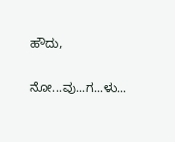ಹೌದು,

ನೋ...ವು...ಗ...ಳು...